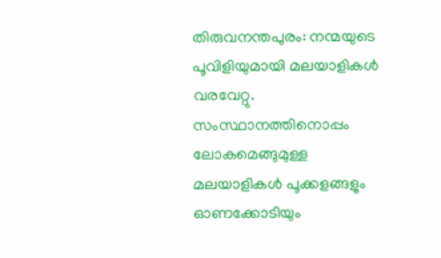തിരുവനന്തപുരം: നന്മയുടെ പൂവിളിയുമായി മലയാളികൾ വരവേറ്റു. സംസ്ഥാനത്തിനൊപ്പം ലോകമെങ്ങുമുള്ള മലയാളികൾ പൂക്കളങ്ങളും ഓണക്കോടിയും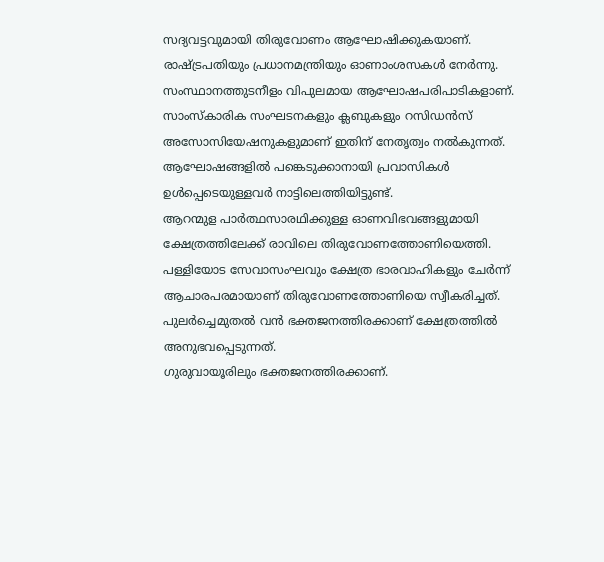സദ്യവട്ടവുമായി തിരുവോണം ആഘോഷിക്കുകയാണ്. രാഷ്ട്രപതിയും പ്രധാനമന്ത്രിയും ഓണാംശസകൾ നേർന്നു.
സംസ്ഥാനത്തുടനീളം വിപുലമായ ആഘോഷപരിപാടികളാണ്. സാംസ്കാരിക സംഘടനകളും ക്ലബുകളും റസിഡൻസ് അസോസിയേഷനുകളുമാണ് ഇതിന് നേതൃത്വം നൽകുന്നത്. ആഘോഷങ്ങളിൽ പങ്കെടുക്കാനായി പ്രവാസികൾ ഉൾപ്പെടെയുള്ളവർ നാട്ടിലെത്തിയിട്ടുണ്ട്.
ആറന്മുള പാർത്ഥസാരഥിക്കുള്ള ഓണവിഭവങ്ങളുമായി ക്ഷേത്രത്തിലേക്ക് രാവിലെ തിരുവോണത്തോണിയെത്തി. പള്ളിയോട സേവാസംഘവും ക്ഷേത്ര ഭാരവാഹികളും ചേർന്ന് ആചാരപരമായാണ് തിരുവോണത്തോണിയെ സ്വീകരിച്ചത്. പുലർച്ചെമുതൽ വൻ ഭക്തജനത്തിരക്കാണ് ക്ഷേത്രത്തിൽ അനുഭവപ്പെടുന്നത്.
ഗുരുവായൂരിലും ഭക്തജനത്തിരക്കാണ്.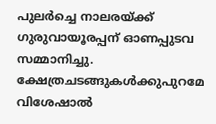പുലർച്ചെ നാലരയ്ക്ക് ഗുരുവായൂരപ്പന് ഓണപ്പുടവ സമ്മാനിച്ചു. ക്ഷേത്രചടങ്ങുകൾക്കുപുറമേ വിശേഷാൽ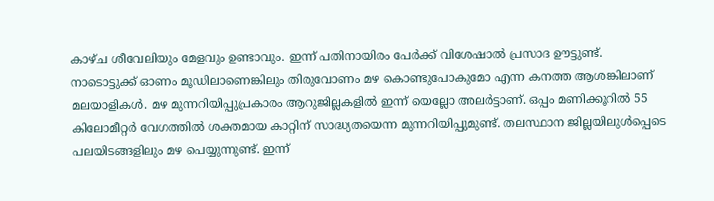കാഴ്ച ശീവേലിയും മേളവും ഉണ്ടാവും. ഇന്ന് പതിനായിരം പേർക്ക് വിശേഷാൽ പ്രസാദ ഊട്ടുണ്ട്.
നാടൊട്ടുക്ക് ഓണം മൂഡിലാണെങ്കിലും തിരുവോണം മഴ കൊണ്ടുപോകുമോ എന്ന കനത്ത ആശങ്കിലാണ് മലയാളികൾ. മഴ മുന്നറിയിപ്പുപ്രകാരം ആറുജില്ലകളിൽ ഇന്ന് യെല്ലോ അലർട്ടാണ്. ഒപ്പം മണിക്കൂറിൽ 55 കിലോമീറ്റർ വേഗത്തിൽ ശക്തമായ കാറ്റിന് സാദ്ധ്യതയെന്ന മുന്നറിയിപ്പുമുണ്ട്. തലസ്ഥാന ജില്ലയിലുൾപ്പെടെ പലയിടങ്ങളിലും മഴ പെയ്യുന്നുണ്ട്. ഇന്ന്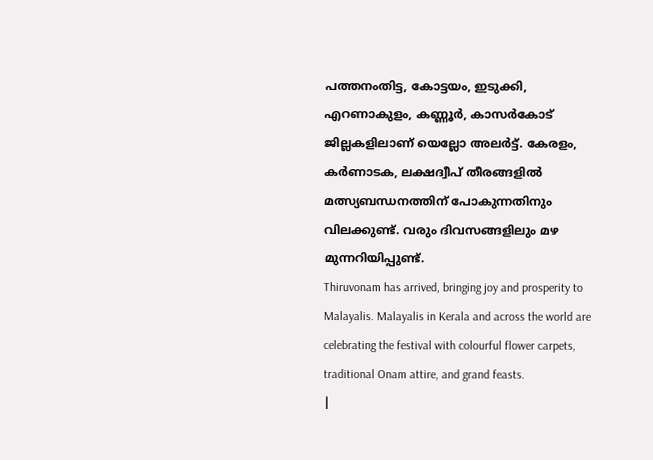പത്തനംതിട്ട, കോട്ടയം, ഇടുക്കി, എറണാകുളം, കണ്ണൂർ, കാസർകോട് ജില്ലകളിലാണ് യെല്ലോ അലർട്ട്. കേരളം, കർണാടക, ലക്ഷദ്വീപ് തീരങ്ങളിൽ മത്സ്യബന്ധനത്തിന് പോകുന്നതിനും വിലക്കുണ്ട്. വരും ദിവസങ്ങളിലും മഴ മുന്നറിയിപ്പുണ്ട്.
Thiruvonam has arrived, bringing joy and prosperity to Malayalis. Malayalis in Kerala and across the world are celebrating the festival with colourful flower carpets, traditional Onam attire, and grand feasts.
|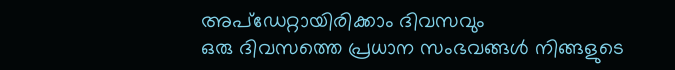അപ്ഡേറ്റായിരിക്കാം ദിവസവും
ഒരു ദിവസത്തെ പ്രധാന സംഭവങ്ങൾ നിങ്ങളുടെ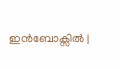ഇൻബോക്സിൽ |